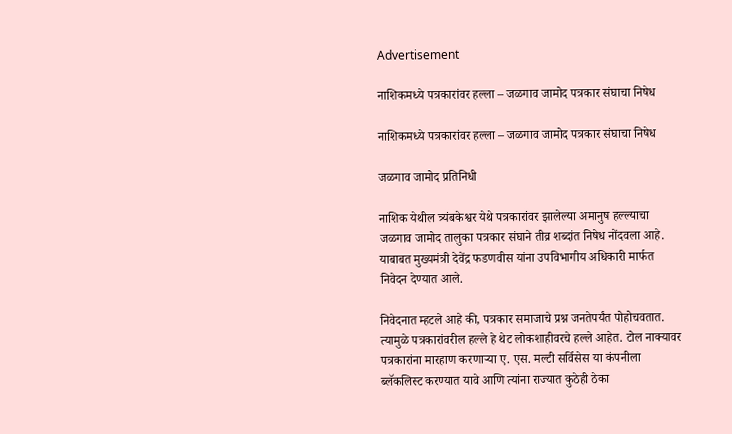Advertisement

नाशिकमध्ये पत्रकारांवर हल्ला – जळगाव जामोद पत्रकार संघाचा निषेध

नाशिकमध्ये पत्रकारांवर हल्ला – जळगाव जामोद पत्रकार संघाचा निषेध

जळगाव जामोद प्रतिनिधी

नाशिक येथील त्र्यंबकेश्वर येथे पत्रकारांवर झालेल्या अमानुष हल्ल्याचा जळगाव जामोद तालुका पत्रकार संघाने तीव्र शब्दांत निषेध नोंदवला आहे. याबाबत मुख्यमंत्री देवेंद्र फडणवीस यांना उपविभागीय अधिकारी मार्फत निवेदन देण्यात आले.

निवेदनात म्हटले आहे की, पत्रकार समाजाचे प्रश्न जनतेपर्यंत पोहोचवतात. त्यामुळे पत्रकारांवरील हल्ले हे थेट लोकशाहीवरचे हल्ले आहेत. टोल नाक्यावर पत्रकारांना मारहाण करणाऱ्या ए. एस. मल्टी सर्विसेस या कंपनीला ब्लॅकलिस्ट करण्यात यावे आणि त्यांना राज्यात कुठेही ठेका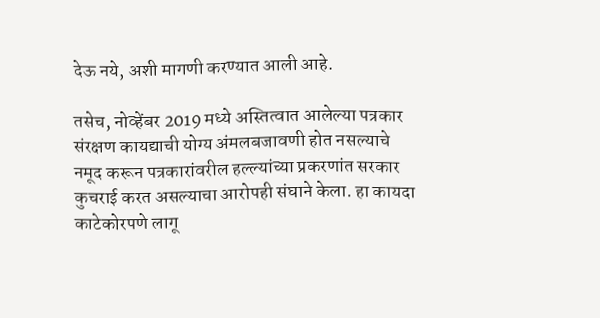देऊ नये, अशी मागणी करण्यात आली आहे.

तसेच, नोव्हेंबर 2019 मध्ये अस्तित्वात आलेल्या पत्रकार संरक्षण कायद्याची योग्य अंमलबजावणी होत नसल्याचे नमूद करून पत्रकारांवरील हल्ल्यांच्या प्रकरणांत सरकार कुचराई करत असल्याचा आरोपही संघाने केला. हा कायदा काटेकोरपणे लागू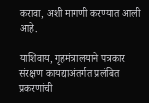करावा, अशी मागणी करण्यात आली आहे.

याशिवाय, गृहमंत्रालयाने पत्रकार संरक्षण कायद्याअंतर्गत प्रलंबित प्रकरणांची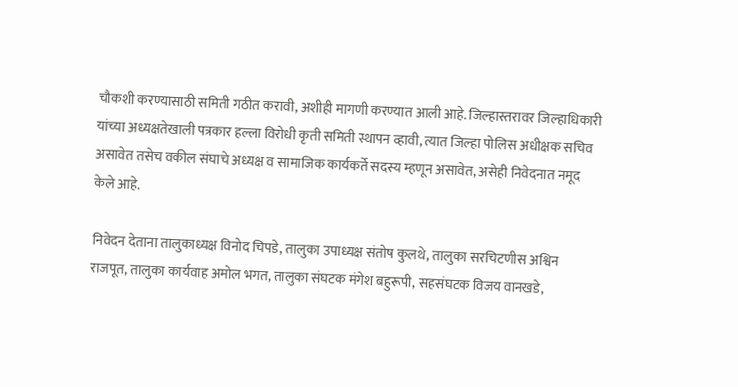चौकशी करण्यासाठी समिती गठीत करावी, अशीही मागणी करण्यात आली आहे. जिल्हास्तरावर जिल्हाधिकारी यांच्या अध्यक्षतेखाली पत्रकार हल्ला विरोधी कृती समिती स्थापन व्हावी, त्यात जिल्हा पोलिस अधीक्षक सचिव असावेत तसेच वकील संघाचे अध्यक्ष व सामाजिक कार्यकर्ते सदस्य म्हणून असावेत, असेही निवेदनात नमूद केले आहे.

निवेदन देताना तालुकाध्यक्ष विनोद चिपडे, तालुका उपाध्यक्ष संतोष कुलथे, तालुका सरचिटणीस अश्विन राजपूत, तालुका कार्यवाह अमोल भगत, तालुका संघटक मंगेश बहुरूपी, सहसंघटक विजय वानखडे,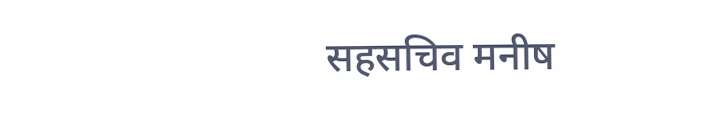सहसचिव मनीष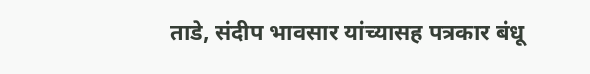ताडे, संदीप भावसार यांच्यासह पत्रकार बंधू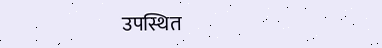उपस्थित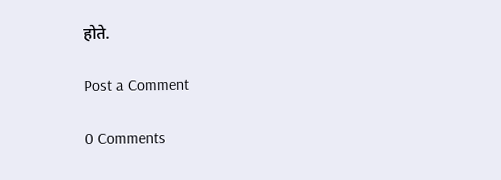होते.

Post a Comment

0 Comments